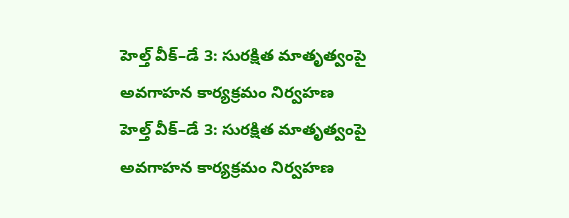హెల్త్ వీక్–డే 3: సురక్షిత మాతృత్వంపై అవగాహన కార్యక్రమం నిర్వహణ
హెల్త్ వీక్–డే 3: సురక్షిత మాతృత్వంపై అవగాహన కార్యక్రమం నిర్వహణ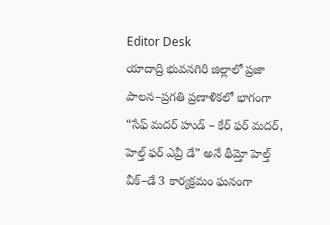Editor Desk
యాదాద్రి భువనగిరి జిల్లాలో ప్రజా పాలన–ప్రగతి ప్రణాళికలో భాగంగా “సేఫ్ మదర్ హుడ్ – కేర్ ఫర్ మదర్, హెల్త్ ఫర్ ఎవ్రీ డే” అనే థీమ్తో హెల్త్ వీక్–డే 3 కార్యక్రమం ఘనంగా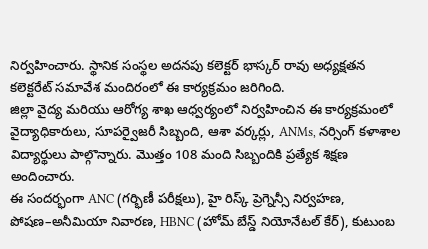నిర్వహించారు. స్థానిక సంస్థల అదనపు కలెక్టర్ భాస్కర్ రావు అధ్యక్షతన కలెక్టరేట్ సమావేశ మందిరంలో ఈ కార్యక్రమం జరిగింది.
జిల్లా వైద్య మరియు ఆరోగ్య శాఖ ఆధ్వర్యంలో నిర్వహించిన ఈ కార్యక్రమంలో వైద్యాధికారులు, సూపర్వైజరీ సిబ్బంది, ఆశా వర్కర్లు, ANMs, నర్సింగ్ కళాశాల విద్యార్థులు పాల్గొన్నారు. మొత్తం 108 మంది సిబ్బందికి ప్రత్యేక శిక్షణ అందించారు.
ఈ సందర్భంగా ANC (గర్భిణీ పరీక్షలు), హై రిస్క్ ప్రెగ్నెన్సీ నిర్వహణ, పోషణ–అనీమియా నివారణ, HBNC (హోమ్ బేస్డ్ నియోనేటల్ కేర్), కుటుంబ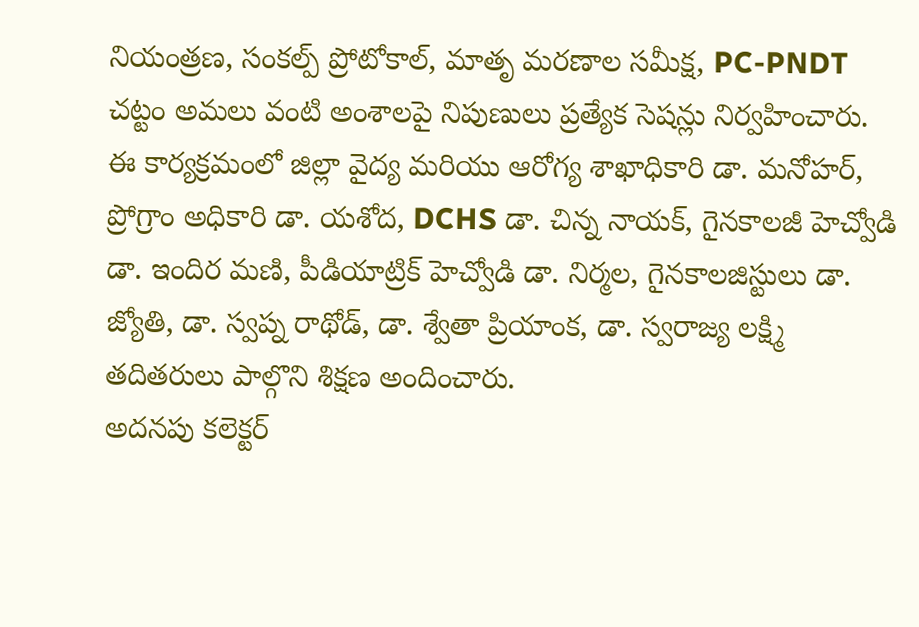నియంత్రణ, సంకల్ప్ ప్రోటోకాల్, మాతృ మరణాల సమీక్ష, PC-PNDT చట్టం అమలు వంటి అంశాలపై నిపుణులు ప్రత్యేక సెషన్లు నిర్వహించారు.
ఈ కార్యక్రమంలో జిల్లా వైద్య మరియు ఆరోగ్య శాఖాధికారి డా. మనోహర్, ప్రోగ్రాం అధికారి డా. యశోద, DCHS డా. చిన్న నాయక్, గైనకాలజీ హెచ్వోడి డా. ఇందిర మణి, పీడియాట్రిక్ హెచ్వోడి డా. నిర్మల, గైనకాలజిస్టులు డా. జ్యోతి, డా. స్వప్న రాథోడ్, డా. శ్వేతా ప్రియాంక, డా. స్వరాజ్య లక్ష్మి తదితరులు పాల్గొని శిక్షణ అందించారు.
అదనపు కలెక్టర్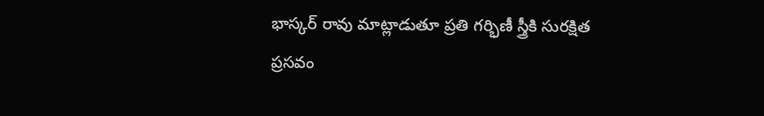భాస్కర్ రావు మాట్లాడుతూ ప్రతి గర్భిణీ స్త్రీకి సురక్షిత ప్రసవం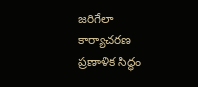జరిగేలా కార్యాచరణ ప్రణాళిక సిద్ధం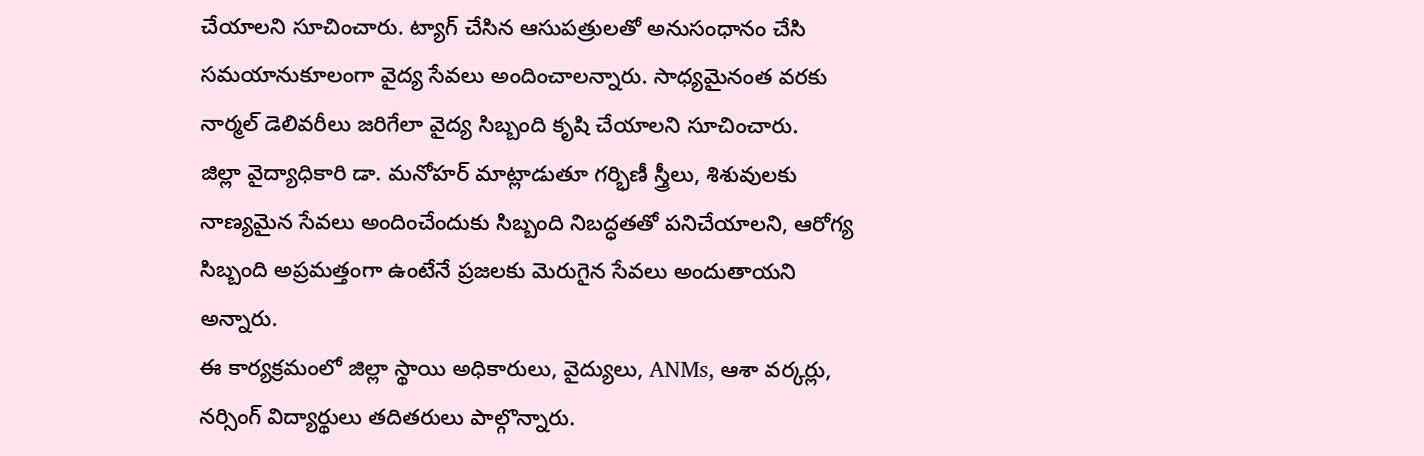చేయాలని సూచించారు. ట్యాగ్ చేసిన ఆసుపత్రులతో అనుసంధానం చేసి సమయానుకూలంగా వైద్య సేవలు అందించాలన్నారు. సాధ్యమైనంత వరకు నార్మల్ డెలివరీలు జరిగేలా వైద్య సిబ్బంది కృషి చేయాలని సూచించారు.
జిల్లా వైద్యాధికారి డా. మనోహర్ మాట్లాడుతూ గర్భిణీ స్త్రీలు, శిశువులకు నాణ్యమైన సేవలు అందించేందుకు సిబ్బంది నిబద్ధతతో పనిచేయాలని, ఆరోగ్య సిబ్బంది అప్రమత్తంగా ఉంటేనే ప్రజలకు మెరుగైన సేవలు అందుతాయని అన్నారు.
ఈ కార్యక్రమంలో జిల్లా స్థాయి అధికారులు, వైద్యులు, ANMs, ఆశా వర్కర్లు, నర్సింగ్ విద్యార్థులు తదితరులు పాల్గొన్నారు.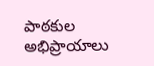పాఠకుల అభిప్రాయాలు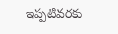ఇప్పటివరకు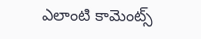ఎలాంటి కామెంట్స్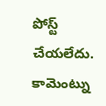పోస్ట్ చేయలేదు.
కామెంట్ను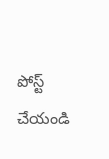పోస్ట్ చేయండి